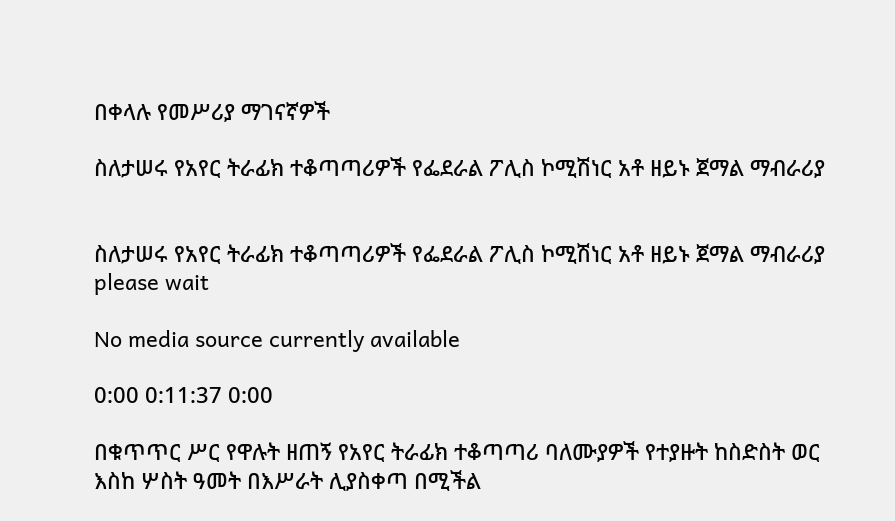በቀላሉ የመሥሪያ ማገናኛዎች

ስለታሠሩ የአየር ትራፊክ ተቆጣጣሪዎች የፌደራል ፖሊስ ኮሚሽነር አቶ ዘይኑ ጀማል ማብራሪያ


ስለታሠሩ የአየር ትራፊክ ተቆጣጣሪዎች የፌደራል ፖሊስ ኮሚሽነር አቶ ዘይኑ ጀማል ማብራሪያ
please wait

No media source currently available

0:00 0:11:37 0:00

በቁጥጥር ሥር የዋሉት ዘጠኝ የአየር ትራፊክ ተቆጣጣሪ ባለሙያዎች የተያዙት ከስድስት ወር እስከ ሦስት ዓመት በእሥራት ሊያስቀጣ በሚችል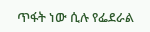ጥፋት ነው ሲሉ የፌደራል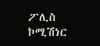ፖሊስ ኮሚሽነር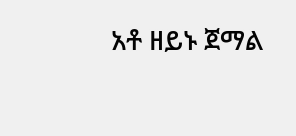አቶ ዘይኑ ጀማል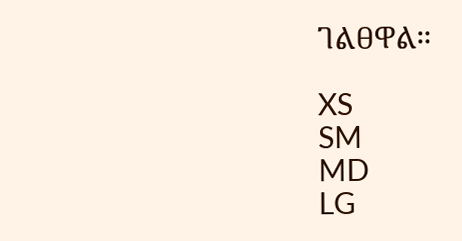ገልፀዋል።

XS
SM
MD
LG